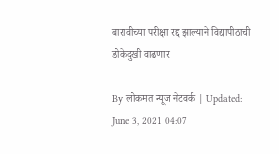बारावीच्या परीक्षा रद्द झाल्याने विद्यापीठाची डोकेदुखी वाढणार

By लोकमत न्यूज नेटवर्क | Updated: June 3, 2021 04:07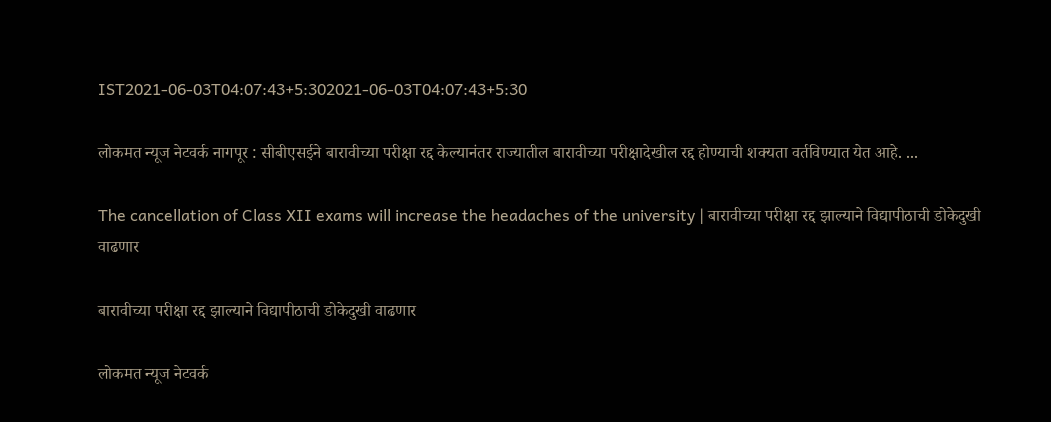IST2021-06-03T04:07:43+5:302021-06-03T04:07:43+5:30

लोकमत न्यूज नेटवर्क नागपूर : सीबीएसईने बारावीच्या परीक्षा रद्द केल्यानंतर राज्यातील बारावीच्या परीक्षादेखील रद्द होण्याची शक्यता वर्तविण्यात येत आहे. ...

The cancellation of Class XII exams will increase the headaches of the university | बारावीच्या परीक्षा रद्द झाल्याने विद्यापीठाची डोकेदुखी वाढणार

बारावीच्या परीक्षा रद्द झाल्याने विद्यापीठाची डोकेदुखी वाढणार

लोकमत न्यूज नेटवर्क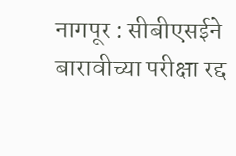नागपूर : सीबीएसईने बारावीच्या परीक्षा रद्द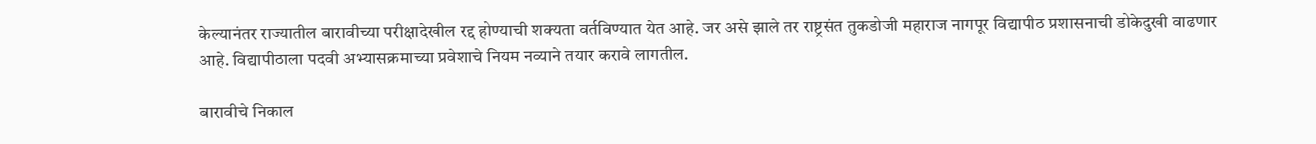केल्यानंतर राज्यातील बारावीच्या परीक्षादेखील रद्द होण्याची शक्यता वर्तविण्यात येत आहे. जर असे झाले तर राष्ट्रसंत तुकडोजी महाराज नागपूर विद्यापीठ प्रशासनाची डोकेदुखी वाढणार आहे. विद्यापीठाला पदवी अभ्यासक्रमाच्या प्रवेशाचे नियम नव्याने तयार करावे लागतील.

बारावीचे निकाल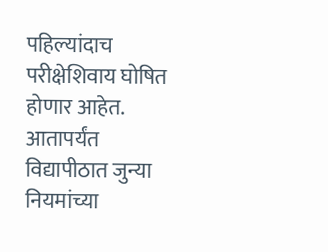पहिल्यांदाच परीक्षेशिवाय घोषित होणार आहेत. आतापर्यंत विद्यापीठात जुन्या नियमांच्या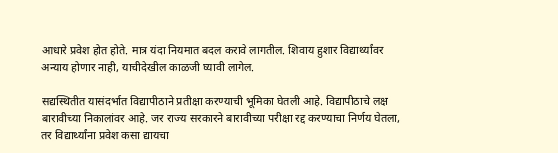आधारे प्रवेश होत होते. मात्र यंदा नियमात बदल करावे लागतील. शिवाय हुशार विद्यार्थ्यांवर अन्याय होणार नाही, याचीदेखील काळजी घ्यावी लागेल.

सद्यस्थितीत यासंदर्भात विद्यापीठाने प्रतीक्षा करण्याची भूमिका घेतली आहे. विद्यापीठाचे लक्ष बारावीच्या निकालांवर आहे. जर राज्य सरकारने बारावीच्या परीक्षा रद्द करण्याचा निर्णय घेतला, तर विद्यार्थ्यांना प्रवेश कसा द्यायचा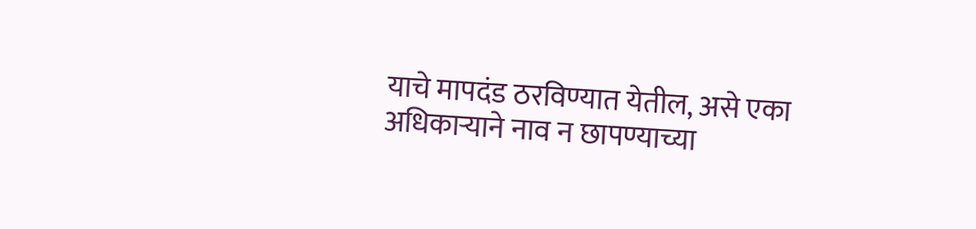याचे मापदंड ठरविण्यात येतील, असे एका अधिकाऱ्याने नाव न छापण्याच्या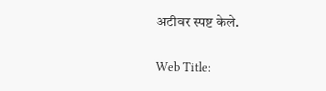अटीवर स्पष्ट केले.

Web Title: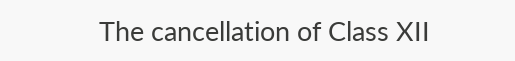The cancellation of Class XII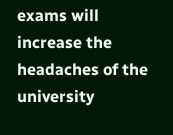exams will increase the headaches of the university